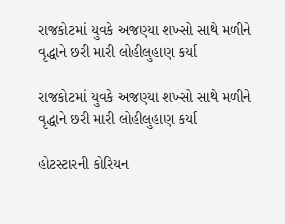રાજકોટમાં યુવકે અજણ્યા શખ્સો સાથે મળીને વૃદ્ધાને છરી મારી લોહીલુહાણ કર્યા

રાજકોટમાં યુવકે અજણ્યા શખ્સો સાથે મળીને વૃદ્ધાને છરી મારી લોહીલુહાણ કર્યા

હોટસ્ટારની કોરિયન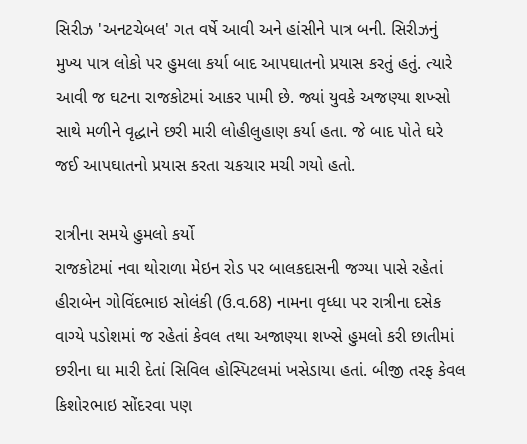સિરીઝ 'અનટચેબલ' ગત વર્ષે આવી અને હાંસીને પાત્ર બની. સિરીઝનું મુખ્ય પાત્ર લોકો પર હુમલા કર્યા બાદ આપઘાતનો પ્રયાસ કરતું હતું. ત્યારે આવી જ ઘટના રાજકોટમાં આકર પામી છે. જ્યાં યુવકે અજણ્યા શખ્સો સાથે મળીને વૃદ્ધાને છરી મારી લોહીલુહાણ કર્યા હતા. જે બાદ પોતે ઘરે જઈ આપઘાતનો પ્રયાસ કરતા ચકચાર મચી ગયો હતો.

રાત્રીના સમયે હુમલો કર્યો
રાજકોટમાં નવા થોરાળા મેઇન રોડ પર બાલકદાસની જગ્‍યા પાસે રહેતાં હીરાબેન ગોવિંદભાઇ સોલંકી (ઉ.વ.68) નામના વૃધ્‍ધા પર રાત્રીના દસેક વાગ્‍યે પડોશમાં જ રહેતાં કેવલ તથા અજાણ્‍યા શખ્સે હુમલો કરી છાતીમાં છરીના ઘા મારી દેતાં સિવિલ હોસ્‍પિટલમાં ખસેડાયા હતાં. બીજી તરફ કેવલ કિશોરભાઇ સોંદરવા પણ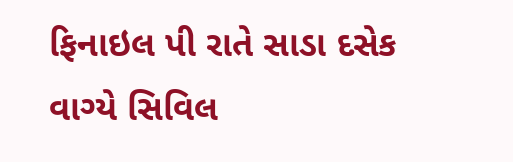ફિનાઇલ પી રાતે સાડા દસેક વાગ્‍યે સિવિલ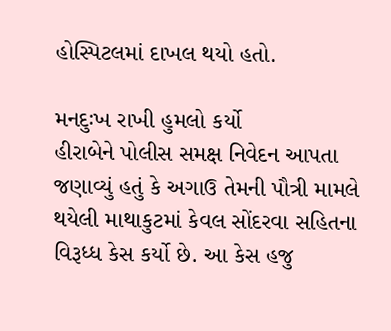હોસ્‍પિટલમાં દાખલ થયો હતો.

મનદુઃખ રાખી હુમલો કર્યો
હીરાબેને પોલીસ સમક્ષ નિવેદન આપતા જણાવ્‍યું હતું કે અગાઉ તેમની પૌત્રી મામલે થયેલી માથાકુટમાં કેવલ સોંદરવા સહિતના વિરૂધ્‍ધ કેસ કર્યો છે. આ કેસ હજુ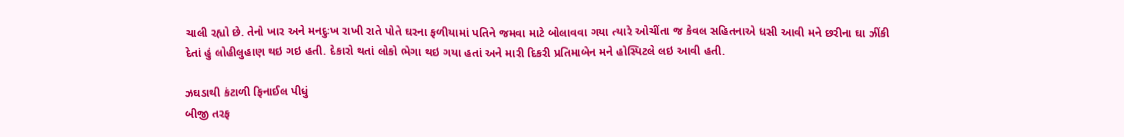ચાલી રહ્યો છે. તેનો ખાર અને મનદુઃખ રાખી રાતે પોતે ઘરના ફળીયામાં પતિને જમવા માટે બોલાવવા ગયા ત્‍યારે ઓચીંતા જ કેવલ સહિતનાએ ધસી આવી મને છરીના ઘા ઝીંકી દેતાં હું લોહીલુહાણ થઇ ગઇ હતી. દેકારો થતાં લોકો ભેગા થઇ ગયા હતાં અને મારી દિકરી પ્રતિમાબેન મને હોસ્‍પિટલે લઇ આવી હતી.

ઝઘડાથી કંટાળી ફિનાઈલ પીધું
બીજી તરફ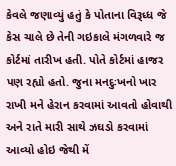કેવલે જણાવ્‍યું હતું કે પોતાના વિરૂધ્‍ધ જે કેસ ચાલે છે તેની ગઇકાલે મંગળવારે જ કોર્ટમાં તારીખ હતી. પોતે કોર્ટમાં હાજર પણ રહ્યો હતો. જુના મનદુઃખનો ખાર રાખી મને હેરાન કરવામાં આવતો હોવાથી અને રાતે મારી સાથે ઝઘડો કરવામાં આવ્‍યો હોઇ જેથી મેં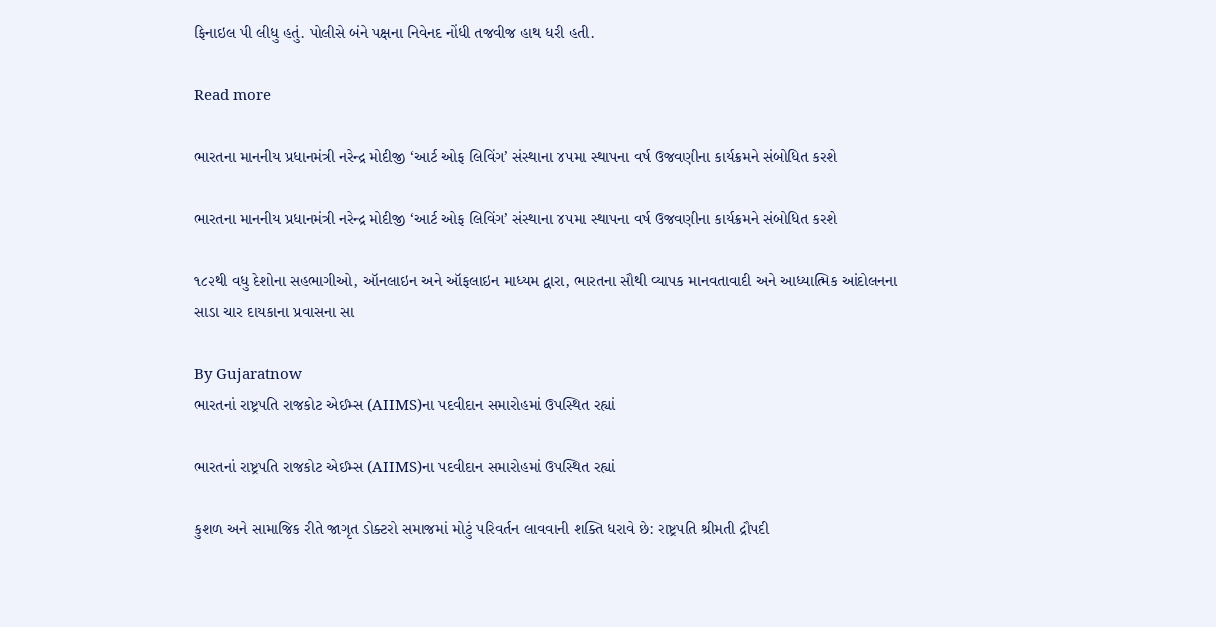ફિનાઇલ પી લીધુ હતું. પોલીસે બંને પક્ષના નિવેનદ નોંધી તજવીજ હાથ ધરી હતી.

Read more

ભારતના માનનીય પ્રધાનમંત્રી નરેન્દ્ર મોદીજી ‘આર્ટ ઓફ લિવિંગ’ સંસ્થાના ૪૫મા સ્થાપના વર્ષ ઉજવણીના કાર્યક્રમને સંબોધિત કરશે

ભારતના માનનીય પ્રધાનમંત્રી નરેન્દ્ર મોદીજી ‘આર્ટ ઓફ લિવિંગ’ સંસ્થાના ૪૫મા સ્થાપના વર્ષ ઉજવણીના કાર્યક્રમને સંબોધિત કરશે

૧૮૨થી વધુ દેશોના સહભાગીઓ, ઑનલાઇન અને ઑફલાઇન માધ્યમ દ્વારા, ભારતના સૌથી વ્યાપક માનવતાવાદી અને આધ્યાત્મિક આંદોલનના સાડા ચાર દાયકાના પ્રવાસના સા

By Gujaratnow
ભારતનાં રાષ્ટ્રપતિ રાજકોટ એઈમ્સ (AIIMS)ના પદવીદાન સમારોહમાં ઉપસ્થિત રહ્યાં

ભારતનાં રાષ્ટ્રપતિ રાજકોટ એઈમ્સ (AIIMS)ના પદવીદાન સમારોહમાં ઉપસ્થિત રહ્યાં

કુશળ અને સામાજિક રીતે જાગૃત ડોક્ટરો સમાજમાં મોટું પરિવર્તન લાવવાની શક્તિ ધરાવે છે: રાષ્ટ્રપતિ શ્રીમતી દ્રૌપદી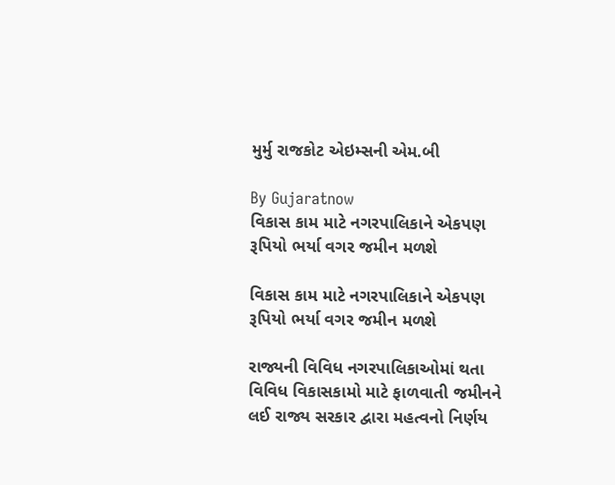મુર્મુ રાજકોટ એઇમ્સની એમ.બી

By Gujaratnow
વિકાસ કામ માટે નગરપાલિકાને એકપણ રૂપિયો ભર્યા વગર જમીન મળશે

વિકાસ કામ માટે નગરપાલિકાને એકપણ રૂપિયો ભર્યા વગર જમીન મળશે

રાજ્યની વિવિધ નગરપાલિકાઓમાં થતા વિવિધ વિકાસકામો માટે ફાળવાતી જમીનને લઈ રાજ્ય સરકાર દ્વારા મહત્વનો નિર્ણય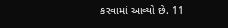કરવામાં આવ્યો છે. 11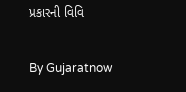પ્રકારની વિવિ

By Gujaratnow